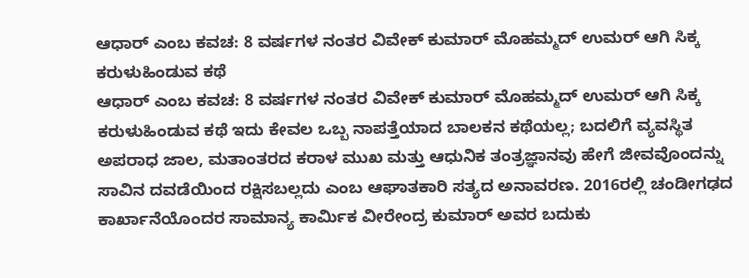ಆಧಾರ್ ಎಂಬ ಕವಚ: 8 ವರ್ಷಗಳ ನಂತರ ವಿವೇಕ್ ಕುಮಾರ್ ಮೊಹಮ್ಮದ್ ಉಮರ್ ಆಗಿ ಸಿಕ್ಕ ಕರುಳುಹಿಂಡುವ ಕಥೆ
ಆಧಾರ್ ಎಂಬ ಕವಚ: 8 ವರ್ಷಗಳ ನಂತರ ವಿವೇಕ್ ಕುಮಾರ್ ಮೊಹಮ್ಮದ್ ಉಮರ್ ಆಗಿ ಸಿಕ್ಕ ಕರುಳುಹಿಂಡುವ ಕಥೆ ಇದು ಕೇವಲ ಒಬ್ಬ ನಾಪತ್ತೆಯಾದ ಬಾಲಕನ ಕಥೆಯಲ್ಲ; ಬದಲಿಗೆ ವ್ಯವಸ್ಥಿತ ಅಪರಾಧ ಜಾಲ, ಮತಾಂತರದ ಕರಾಳ ಮುಖ ಮತ್ತು ಆಧುನಿಕ ತಂತ್ರಜ್ಞಾನವು ಹೇಗೆ ಜೀವವೊಂದನ್ನು ಸಾವಿನ ದವಡೆಯಿಂದ ರಕ್ಷಿಸಬಲ್ಲದು ಎಂಬ ಆಘಾತಕಾರಿ ಸತ್ಯದ ಅನಾವರಣ. 2016ರಲ್ಲಿ ಚಂಡೀಗಢದ ಕಾರ್ಖಾನೆಯೊಂದರ ಸಾಮಾನ್ಯ ಕಾರ್ಮಿಕ ವೀರೇಂದ್ರ ಕುಮಾರ್ ಅವರ ಬದುಕು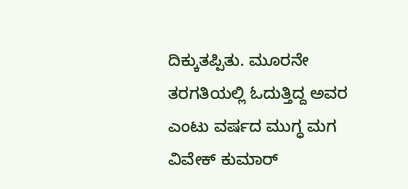ದಿಕ್ಕುತಪ್ಪಿತು. ಮೂರನೇ ತರಗತಿಯಲ್ಲಿ ಓದುತ್ತಿದ್ದ ಅವರ ಎಂಟು ವರ್ಷದ ಮುಗ್ಧ ಮಗ ವಿವೇಕ್ ಕುಮಾರ್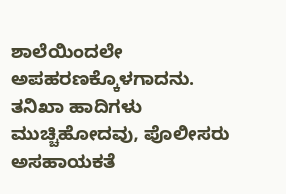ಶಾಲೆಯಿಂದಲೇ ಅಪಹರಣಕ್ಕೊಳಗಾದನು. ತನಿಖಾ ಹಾದಿಗಳು ಮುಚ್ಚಿಹೋದವು, ಪೊಲೀಸರು ಅಸಹಾಯಕತೆ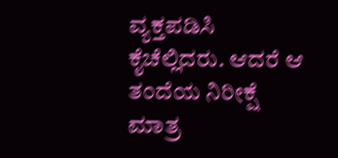ವ್ಯಕ್ತಪಡಿಸಿ ಕೈಚೆಲ್ಲಿದರು. ಆದರೆ ಆ ತಂದೆಯ ನಿರೀಕ್ಷೆ ಮಾತ್ರ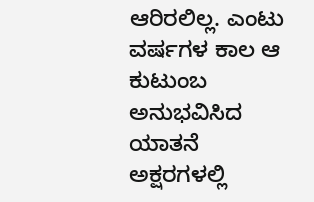ಆರಿರಲಿಲ್ಲ. ಎಂಟು ವರ್ಷಗಳ ಕಾಲ ಆ ಕುಟುಂಬ ಅನುಭವಿಸಿದ ಯಾತನೆ ಅಕ್ಷರಗಳಲ್ಲಿ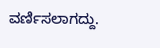ವರ್ಣಿಸಲಾಗದ್ದು.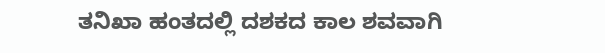ತನಿಖಾ ಹಂತದಲ್ಲಿ ದಶಕದ ಕಾಲ ಶವವಾಗಿ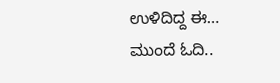ಉಳಿದಿದ್ದ ಈ…
ಮುಂದೆ ಓದಿ..